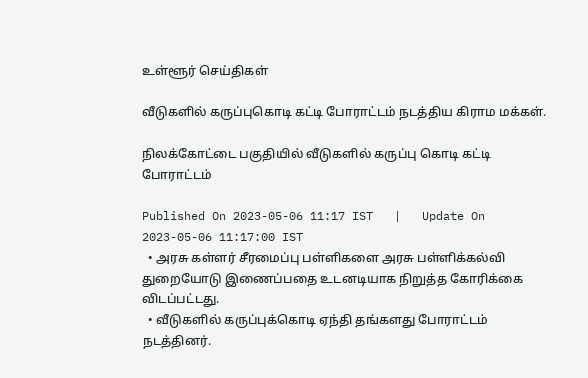உள்ளூர் செய்திகள்

வீடுகளில் கருப்புகொடி கட்டி போராட்டம் நடத்திய கிராம மக்கள்.

நிலக்கோட்டை பகுதியில் வீடுகளில் கருப்பு கொடி கட்டி போராட்டம்

Published On 2023-05-06 11:17 IST   |   Update On 2023-05-06 11:17:00 IST
  • அரசு கள்ளர் சீரமைப்பு பள்ளிகளை அரசு பள்ளிக்கல்வி துறையோடு இணைப்பதை உடனடியாக நிறுத்த கோரிக்கை விடப்பட்டது.
  • வீடுகளில் கருப்புக்கொடி ஏந்தி தங்களது போராட்டம் நடத்தினர்.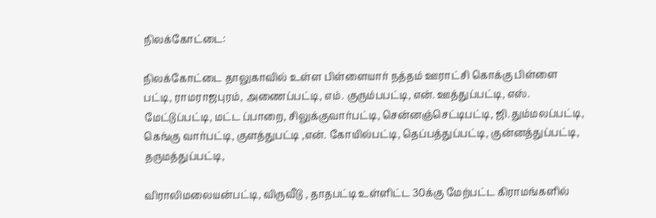நிலக்கோட்டை:

நிலக்கோட்டை தாலுகாவில் உள்ள பிள்ளையார் நத்தம் ஊராட்சி கொக்கு பிள்ளை பட்டி, ராமராஜபுரம், அணைப்பட்டி, எம். குரும்பபட்டி, என். ஊத்துப்பட்டி, எஸ். மேட்டுப்பட்டி, மட்ட ப்பாறை, சிலுக்குவார்பட்டி, சென்னஞ்செட்டிபட்டி, ஜி.தும்மலப்பட்டி, கெங்கு வார்பட்டி, குளத்துபட்டி ,என். கோயில்பட்டி, தெப்பத்துப்பட்டி, குன்னத்துப்பட்டி, தருமத்துப்பட்டி,

விராலிமலையன்பட்டி, விருவீடு , தாதபட்டி உள்ளிட்ட 30க்கு மேற்பட்ட கிராமங்களில்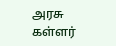அரசு கள்ளர்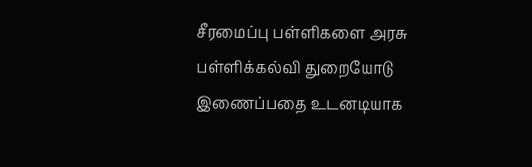சீரமைப்பு பள்ளிகளை அரசு பள்ளிக்கல்வி துறையோடு இணைப்பதை உடனடியாக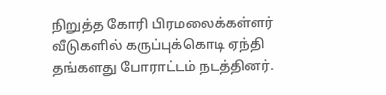நிறுத்த கோரி பிரமலைக்கள்ளர் வீடுகளில் கருப்புக்கொடி ஏந்தி தங்களது போராட்டம் நடத்தினர்.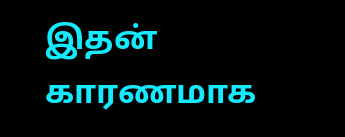இதன் காரணமாக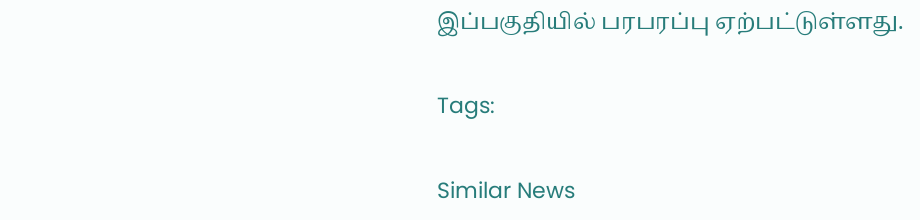இப்பகுதியில் பரபரப்பு ஏற்பட்டுள்ளது.

Tags:

Similar News